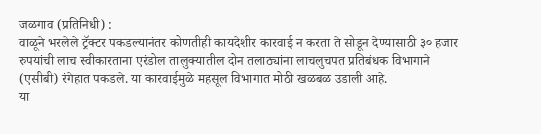जळगाव (प्रतिनिधी) :
वाळूने भरलेले ट्रॅक्टर पकडल्यानंतर कोणतीही कायदेशीर कारवाई न करता ते सोडून देण्यासाठी ३० हजार रुपयांची लाच स्वीकारताना एरंडोल तालुक्यातील दोन तलाठ्यांना लाचलुचपत प्रतिबंधक विभागाने (एसीबी) रंगेहात पकडले. या कारवाईमुळे महसूल विभागात मोठी खळबळ उडाली आहे.
या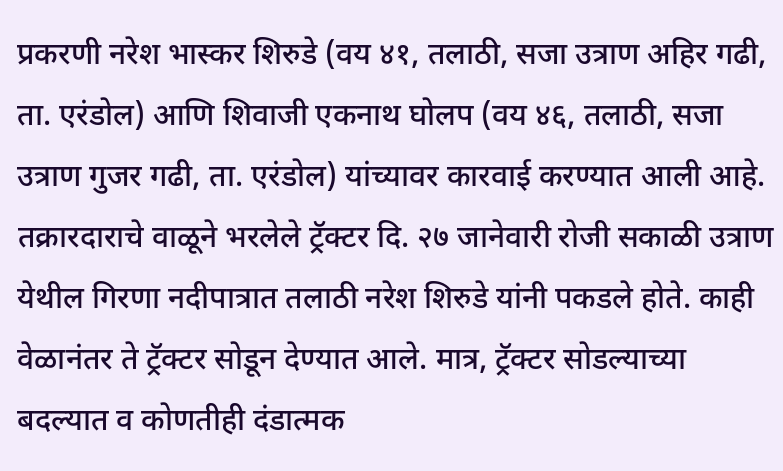प्रकरणी नरेश भास्कर शिरुडे (वय ४१, तलाठी, सजा उत्राण अहिर गढी, ता. एरंडोल) आणि शिवाजी एकनाथ घोलप (वय ४६, तलाठी, सजा उत्राण गुजर गढी, ता. एरंडोल) यांच्यावर कारवाई करण्यात आली आहे.
तक्रारदाराचे वाळूने भरलेले ट्रॅक्टर दि. २७ जानेवारी रोजी सकाळी उत्राण येथील गिरणा नदीपात्रात तलाठी नरेश शिरुडे यांनी पकडले होते. काही वेळानंतर ते ट्रॅक्टर सोडून देण्यात आले. मात्र, ट्रॅक्टर सोडल्याच्या बदल्यात व कोणतीही दंडात्मक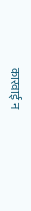कारवाई न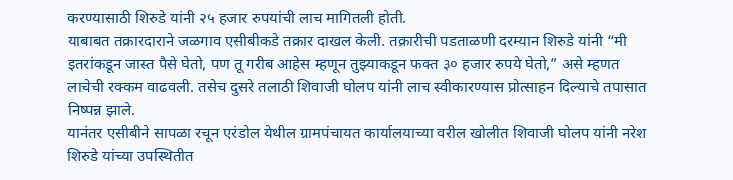करण्यासाठी शिरुडे यांनी २५ हजार रुपयांची लाच मागितली होती.
याबाबत तक्रारदाराने जळगाव एसीबीकडे तक्रार दाखल केली. तक्रारीची पडताळणी दरम्यान शिरुडे यांनी “मी इतरांकडून जास्त पैसे घेतो, पण तू गरीब आहेस म्हणून तुझ्याकडून फक्त ३० हजार रुपये घेतो,” असे म्हणत लाचेची रक्कम वाढवली. तसेच दुसरे तलाठी शिवाजी घोलप यांनी लाच स्वीकारण्यास प्रोत्साहन दिल्याचे तपासात निष्पन्न झाले.
यानंतर एसीबीने सापळा रचून एरंडोल येथील ग्रामपंचायत कार्यालयाच्या वरील खोलीत शिवाजी घोलप यांनी नरेश शिरुडे यांच्या उपस्थितीत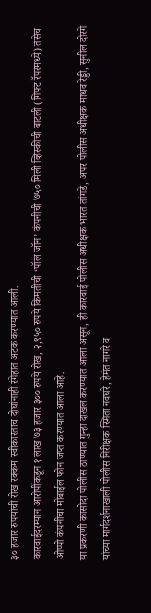३० हजार रुपयांची रोख रक्कम स्वीकारताच दोघांनाही रंगेहात अटक करण्यात आली.
कारवाईदरम्यान आरोपींकडून १ लाख ७३ हजार ३०० रुपये रोख, २,९५० रुपये किमतीची ‘पॉल जॉन’ कंपनीची ७५० मिली व्हिस्कीची बाटली (गिफ्ट रॅपरमध्ये) तसेच ओप्पो कंपनीचा मोबाईल फोन जप्त करण्यात आला आहे.
या प्रकरणी कासोदा पोलीस ठाण्यात गुन्हा दाखल करण्यात आला असून, ही कारवाई पोलीस अधीक्षक भारत तांगडे, अपर पोलीस अधीक्षक माधव रेड्डी, सुनील दोरगे यांच्या मार्गदर्शनाखाली पोलीस निरीक्षक स्मिता नवघरे, हेमंत नागरे व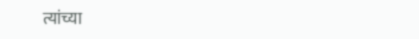त्यांच्या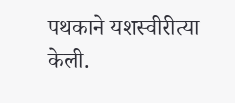पथकाने यशस्वीरीत्या केली.